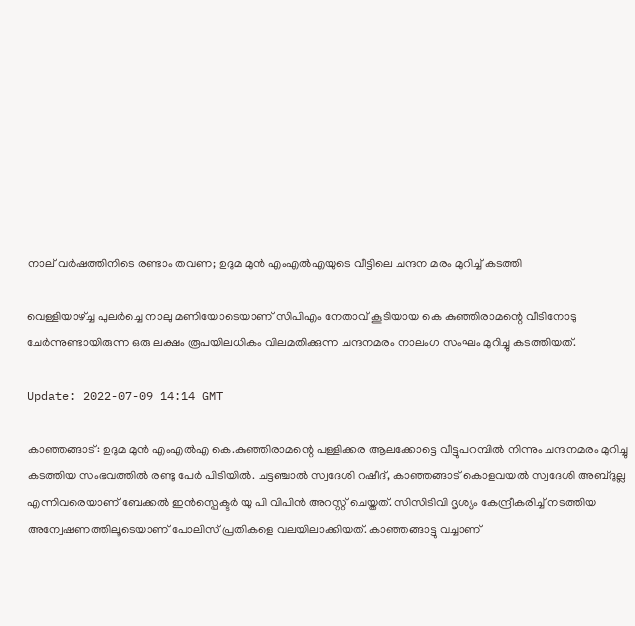നാല് വർഷത്തിനിടെ രണ്ടാം തവണ; ഉദുമ മുൻ എംഎൽഎയുടെ വീട്ടിലെ ചന്ദന മരം മുറിച്ച് കടത്തി

വെള്ളിയാഴ്ച്ച പുലര്‍ച്ചെ നാലു മണിയോടെയാണ് സിപിഎം നേതാവ് കൂടിയായ കെ കുഞ്ഞിരാമന്റെ വീടിനോടു ചേര്‍ന്നുണ്ടായിരുന്ന ഒരു ലക്ഷം രൂപയിലധികം വിലമതിക്കുന്ന ചന്ദനമരം നാലംഗ സംഘം മുറിച്ചു കടത്തിയത്.

Update: 2022-07-09 14:14 GMT

കാഞ്ഞങ്ങാട്: ഉദുമ മുന്‍ എംഎല്‍എ കെ.കുഞ്ഞിരാമന്റെ പള്ളിക്കര ആലക്കോട്ടെ വീട്ടുപറമ്പില്‍ നിന്നും ചന്ദനമരം മുറിച്ചു കടത്തിയ സംഭവത്തില്‍ രണ്ടു പേര്‍ പിടിയില്‍. ചട്ടഞ്ചാല്‍ സ്വദേശി റഷീദ്, കാഞ്ഞങ്ങാട് കൊളവയല്‍ സ്വദേശി അബ്ദുല്ല എന്നിവരെയാണ് ബേക്കല്‍ ഇന്‍സ്പെക്ടര്‍ യു പി വിപിന്‍ അറസ്റ്റ് ചെയ്തത്. സിസിടിവി ദൃശ്യം കേന്ദ്രീകരിച്ച് നടത്തിയ അന്വേഷണത്തിലൂടെയാണ് പോലിസ് പ്രതികളെ വലയിലാക്കിയത്. കാഞ്ഞങ്ങാട്ടു വച്ചാണ്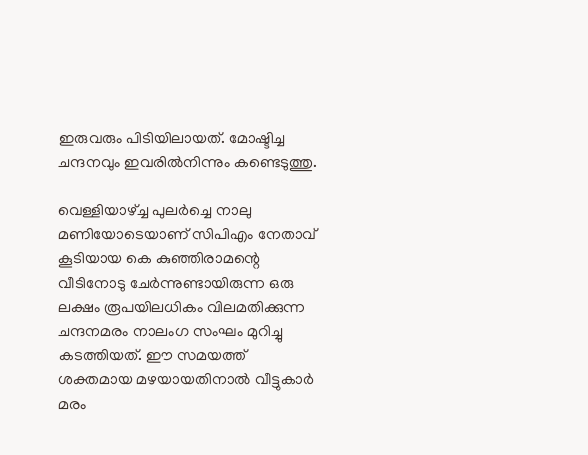ഇരുവരും പിടിയിലായത്. മോഷ്ടിച്ച ചന്ദനവും ഇവരില്‍നിന്നും കണ്ടെടുത്തു.

വെള്ളിയാഴ്ച്ച പുലര്‍ച്ചെ നാലു മണിയോടെയാണ് സിപിഎം നേതാവ് കൂടിയായ കെ കുഞ്ഞിരാമന്റെ വീടിനോടു ചേര്‍ന്നുണ്ടായിരുന്ന ഒരു ലക്ഷം രൂപയിലധികം വിലമതിക്കുന്ന ചന്ദനമരം നാലംഗ സംഘം മുറിച്ചു കടത്തിയത്. ഈ സമയത്ത്‌ ശക്തമായ മഴയായതിനാൽ വീട്ടുകാർ മരം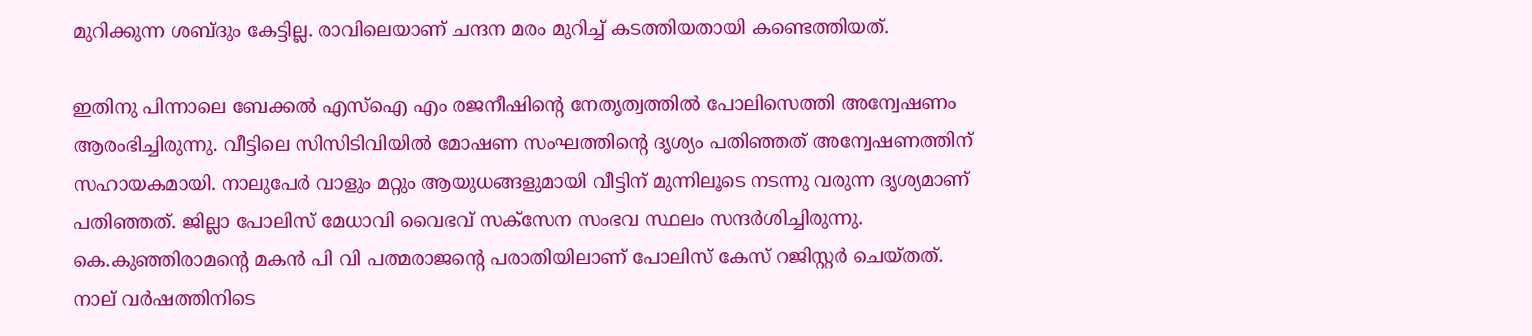മുറിക്കുന്ന ശബ്ദും കേട്ടില്ല. രാവിലെയാണ്‌ ചന്ദന മരം മുറിച്ച്‌ കടത്തിയതായി കണ്ടെത്തിയത്‌.

ഇതിനു പിന്നാലെ ബേക്കൽ എസ്‌ഐ എം രജനീഷിന്റെ നേതൃത്വത്തിൽ പോലിസെത്തി അന്വേഷണം ആരംഭിച്ചിരുന്നു. വീട്ടിലെ സിസിടിവിയിൽ മോഷണ സംഘത്തിന്റെ ദൃശ്യം പതിഞ്ഞത് അന്വേഷണത്തിന് സഹായകമായി. നാലുപേർ വാളും മറ്റും ആയുധങ്ങളുമായി വീട്ടിന്‌ മുന്നിലൂടെ നടന്നു വരുന്ന ദൃശ്യമാണ് പതിഞ്ഞത്. ജില്ലാ പോലിസ്‌ മേധാവി വൈഭവ് സക്‌സേന സംഭവ സ്ഥലം സന്ദർശിച്ചിരുന്നു. കെ.കുഞ്ഞിരാമന്റെ മകൻ പി വി പത്മരാജന്റെ പരാതിയിലാണ് പോലിസ് കേസ് റജിസ്റ്റർ‌ ചെയ്തത്. നാല് വർഷത്തിനിടെ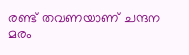രണ്ട് തവണയാണ് ചന്ദന മരം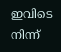ഇവിടെ നിന്ന്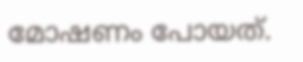മോഷണം പോയത്.